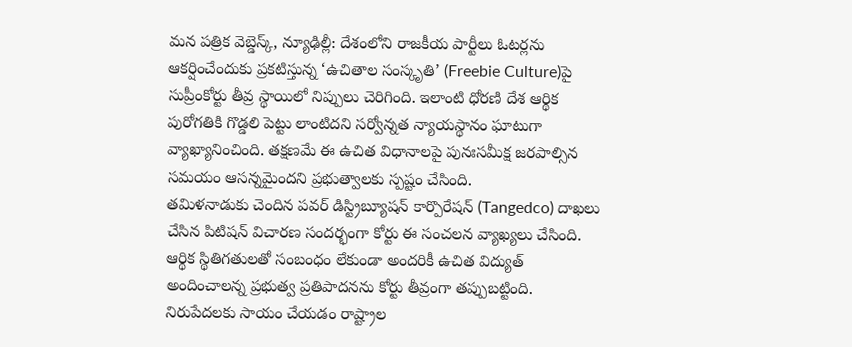మన పత్రిక వెబ్డెస్క్, న్యూఢిల్లీ: దేశంలోని రాజకీయ పార్టీలు ఓటర్లను ఆకర్షించేందుకు ప్రకటిస్తున్న ‘ఉచితాల సంస్కృతి’ (Freebie Culture)పై సుప్రీంకోర్టు తీవ్ర స్థాయిలో నిప్పులు చెరిగింది. ఇలాంటి ధోరణి దేశ ఆర్థిక పురోగతికి గొడ్డలి పెట్టు లాంటిదని సర్వోన్నత న్యాయస్థానం ఘాటుగా వ్యాఖ్యానించింది. తక్షణమే ఈ ఉచిత విధానాలపై పునఃసమీక్ష జరపాల్సిన సమయం ఆసన్నమైందని ప్రభుత్వాలకు స్పష్టం చేసింది.
తమిళనాడుకు చెందిన పవర్ డిస్ట్రిబ్యూషన్ కార్పొరేషన్ (Tangedco) దాఖలు చేసిన పిటిషన్ విచారణ సందర్భంగా కోర్టు ఈ సంచలన వ్యాఖ్యలు చేసింది. ఆర్థిక స్థితిగతులతో సంబంధం లేకుండా అందరికీ ఉచిత విద్యుత్ అందించాలన్న ప్రభుత్వ ప్రతిపాదనను కోర్టు తీవ్రంగా తప్పుబట్టింది. నిరుపేదలకు సాయం చేయడం రాష్ట్రాల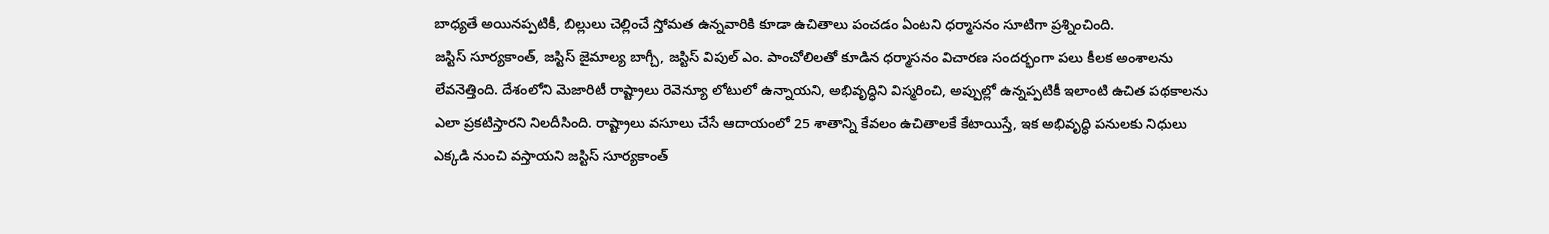బాధ్యతే అయినప్పటికీ, బిల్లులు చెల్లించే స్తోమత ఉన్నవారికి కూడా ఉచితాలు పంచడం ఏంటని ధర్మాసనం సూటిగా ప్రశ్నించింది.
జస్టిస్ సూర్యకాంత్, జస్టిస్ జైమాల్య బాగ్చీ, జస్టిస్ విపుల్ ఎం. పాంచోలిలతో కూడిన ధర్మాసనం విచారణ సందర్భంగా పలు కీలక అంశాలను లేవనెత్తింది. దేశంలోని మెజారిటీ రాష్ట్రాలు రెవెన్యూ లోటులో ఉన్నాయని, అభివృద్ధిని విస్మరించి, అప్పుల్లో ఉన్నప్పటికీ ఇలాంటి ఉచిత పథకాలను ఎలా ప్రకటిస్తారని నిలదీసింది. రాష్ట్రాలు వసూలు చేసే ఆదాయంలో 25 శాతాన్ని కేవలం ఉచితాలకే కేటాయిస్తే, ఇక అభివృద్ధి పనులకు నిధులు ఎక్కడి నుంచి వస్తాయని జస్టిస్ సూర్యకాంత్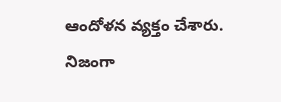ఆందోళన వ్యక్తం చేశారు.
నిజంగా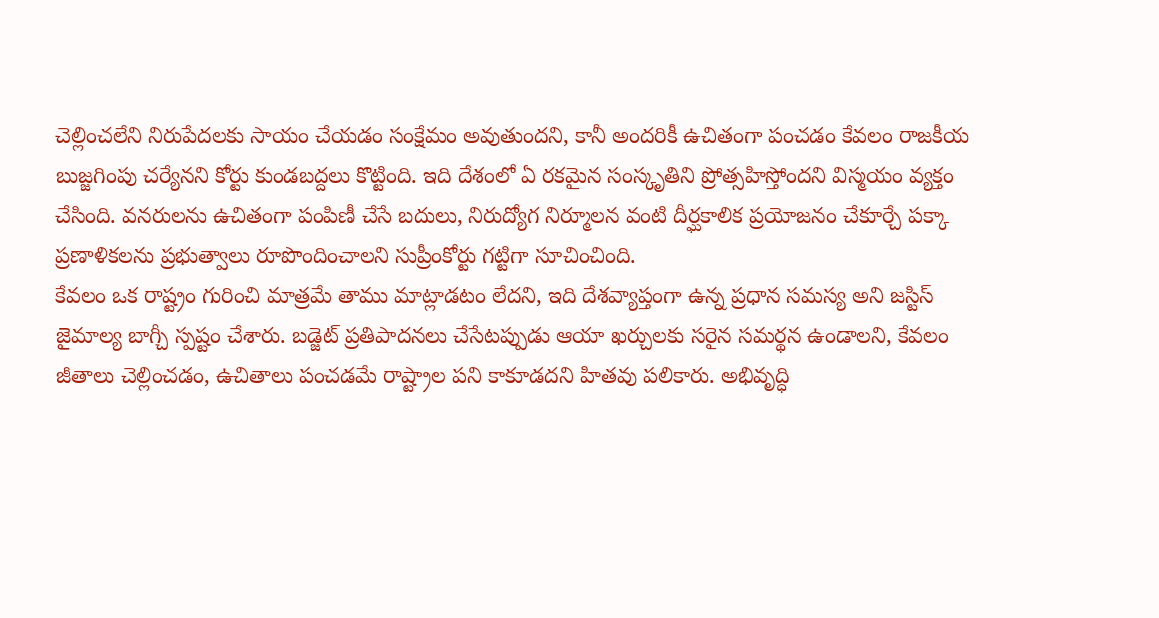చెల్లించలేని నిరుపేదలకు సాయం చేయడం సంక్షేమం అవుతుందని, కానీ అందరికీ ఉచితంగా పంచడం కేవలం రాజకీయ బుజ్జగింపు చర్యేనని కోర్టు కుండబద్దలు కొట్టింది. ఇది దేశంలో ఏ రకమైన సంస్కృతిని ప్రోత్సహిస్తోందని విస్మయం వ్యక్తం చేసింది. వనరులను ఉచితంగా పంపిణీ చేసే బదులు, నిరుద్యోగ నిర్మూలన వంటి దీర్ఘకాలిక ప్రయోజనం చేకూర్చే పక్కా ప్రణాళికలను ప్రభుత్వాలు రూపొందించాలని సుప్రీంకోర్టు గట్టిగా సూచించింది.
కేవలం ఒక రాష్ట్రం గురించి మాత్రమే తాము మాట్లాడటం లేదని, ఇది దేశవ్యాప్తంగా ఉన్న ప్రధాన సమస్య అని జస్టిస్ జైమాల్య బాగ్చీ స్పష్టం చేశారు. బడ్జెట్ ప్రతిపాదనలు చేసేటప్పుడు ఆయా ఖర్చులకు సరైన సమర్థన ఉండాలని, కేవలం జీతాలు చెల్లించడం, ఉచితాలు పంచడమే రాష్ట్రాల పని కాకూడదని హితవు పలికారు. అభివృద్ధి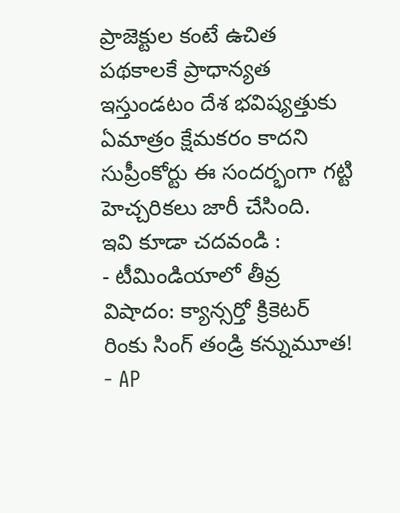ప్రాజెక్టుల కంటే ఉచిత పథకాలకే ప్రాధాన్యత ఇస్తుండటం దేశ భవిష్యత్తుకు ఏమాత్రం క్షేమకరం కాదని సుప్రీంకోర్టు ఈ సందర్భంగా గట్టి హెచ్చరికలు జారీ చేసింది.
ఇవి కూడా చదవండి :
- టీమిండియాలో తీవ్ర విషాదం: క్యాన్సర్తో క్రికెటర్ రింకు సింగ్ తండ్రి కన్నుమూత!
- AP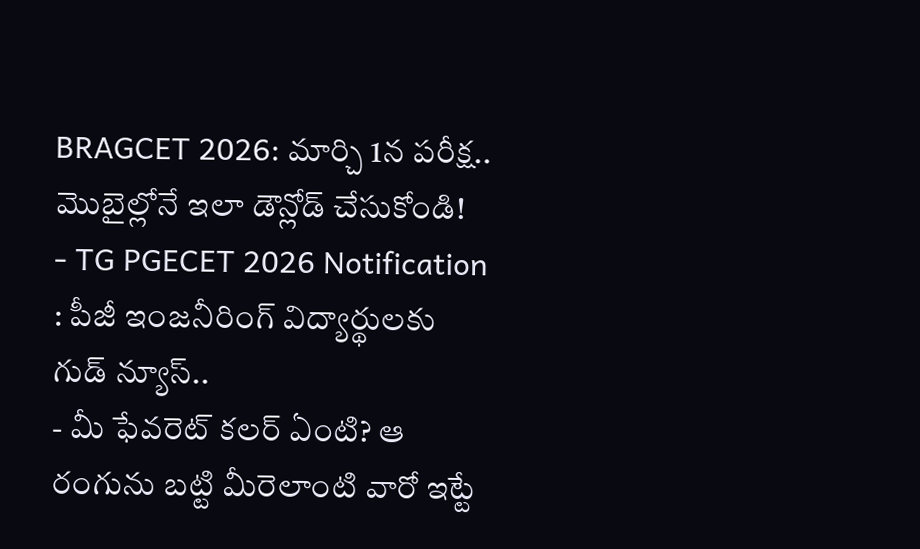BRAGCET 2026: మార్చి 1న పరీక్ష.. మొబైల్లోనే ఇలా డౌన్లోడ్ చేసుకోండి!
- TG PGECET 2026 Notification : పీజీ ఇంజనీరింగ్ విద్యార్థులకు గుడ్ న్యూస్..
- మీ ఫేవరెట్ కలర్ ఏంటి? ఆ రంగును బట్టి మీరెలాంటి వారో ఇట్టే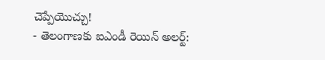చెప్పేయొచ్చు!
- తెలంగాణకు ఐఎండీ రెయిన్ అలర్ట్: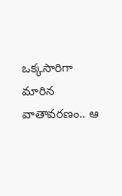ఒక్కసారిగా మారిన వాతావరణం.. ఆ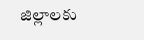జిల్లాలకు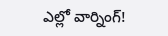ఎల్లో వార్నింగ్!